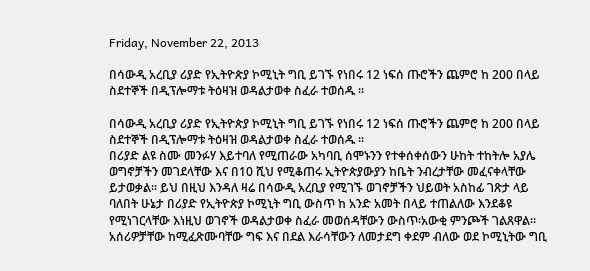Friday, November 22, 2013

በሳውዲ አረቢያ ሪያድ የኢትዮጵያ ኮሚኒት ግቢ ይገኙ የነበሩ 12 ነፍሰ ጡሮችን ጨምሮ ከ 200 በላይ ስደተኞች በዲፕሎማቱ ትዕዛዝ ወዳልታወቀ ስፈራ ተወሰዱ ።

በሳውዲ አረቢያ ሪያድ የኢትዮጵያ ኮሚኒት ግቢ ይገኙ የነበሩ 12 ነፍሰ ጡሮችን ጨምሮ ከ 200 በላይ ስደተኞች በዲፕሎማቱ ትዕዛዝ ወዳልታወቀ ስፈራ ተወሰዱ ።
በሪያድ ልዩ ስሙ መንፉሃ እይተባለ የሚጠራው አካባቢ ሰሞኑንን የተቀሰቀሰውን ሁከት ተከትሎ አያሌ ወግኖቻችን መገደላቸው እና በ10 ሺህ የሚቆጠሩ ኢትዮጵያውያን ከቤት ንብረታቸው መፈናቀላቸው ይታወቃል። ይህ በዚህ እንዳለ ዛሬ በሳውዲ አረቢያ የሚገኙ ወገኖቻችን ህይወት አስከፊ ገጽታ ላይ ባለበት ሁኔታ በሪያድ የኢትዮጵያ ኮሚኒት ግቢ ውስጥ ከ አንድ አመት በላይ ተጠልለው እንደቆዩ የሚነገርላቸው እነዚህ ወገኖች ወዳልታወቀ ስፈራ መወሰዳቸውን ውስጥ፡አውቂ ምንጮች ገልጸዋል።
አሰሪዎቻቸው ከሚፈጽሙባቸው ግፍ እና በደል እራሳቸውን ለመታደግ ቀደም ብለው ወደ ኮሚኒትው ግቢ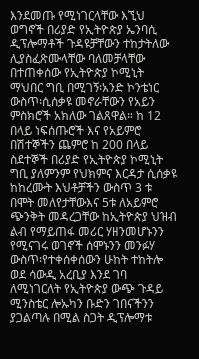እንደመጡ የሚነገርላቸው እኚህ ወግኖች በሪያድ የኢትዮጵያ ኤንባሲ ዲፕሎማቶች ጉዳዩቻቸውን ተከታትለው ሊያስፈጽሙላቸው ባለመቻላቸው በተጠቀሰው የኢትዮጵያ ኮሚኒት ማህበር ግቢ በሚገኝ፡አንድ ኮንቴነር ውስጥ፡ሲሰቃዩ መኖራቸውን የአይን ምስክሮች አክለው ገልጸዋል። ከ 12 በላይ ነፍሰጡሮች እና የአይምሮ በሽተኞችን ጨምሮ ከ 200 በላይ ስደተኞች በሪያድ የኢትዮጵያ ኮሚኒት ግቢ ያለምንም የህክምና እርዳታ ሲሰቃዩ ከከረሙት እህቶቻችን ውስጥ 3 ቱ በሞት መለየታቸውእና 5ቱ ለአይምሮ ጭንቅት መዳረጋቸው ከኢትዮጵያ ህዝብ ልብ የማይጠፋ መሪር ሃዘንመሆኑንን የሚናገሩ ወገኖች ሰሞኑንን መንፉሃ ውስጥ፡የተቀሰቀሰውን ሁከት ተከትሎ ወደ ሳውዲ አረቢያ እንደ ገባ ለሚነገርለት የኢትዮጵያ ውጭ ጉዳይ ሚንስቴር ሎኡካን ቡድን ገበናችንን ያጋልጣሉ በሚል ስጋት ዲፕሎማቱ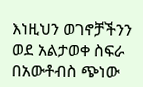እነዚህን ወገኖቻችንን ወደ አልታወቀ ስፍራ በአውቶብስ ጭነው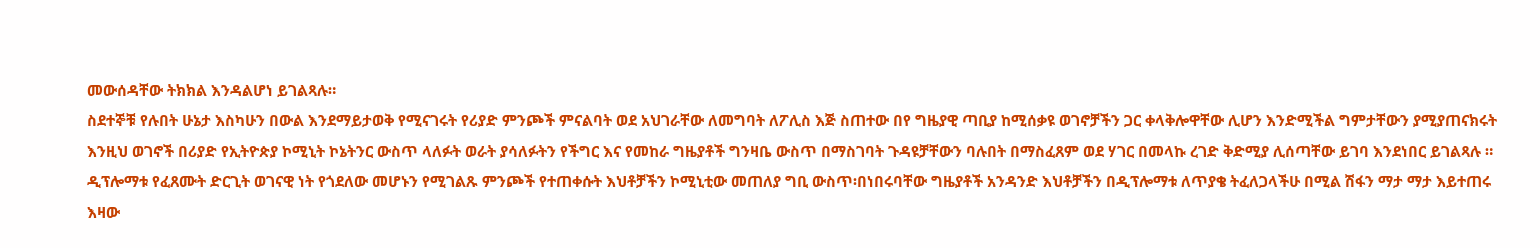መውሰዳቸው ትክክል እንዳልሆነ ይገልጻሉ።
ስደተኞቹ የሉበት ሁኔታ እስካሁን በውል እንደማይታወቅ የሚናገሩት የሪያድ ምንጮች ምናልባት ወደ አህገራቸው ለመግባት ለፖሊስ እጅ ስጠተው በየ ግዜያዊ ጣቢያ ከሚሰቃዩ ወገኖቻችን ጋር ቀላቅሎዋቸው ሊሆን እንድሚችል ግምታቸውን ያሚያጠናክሩት እንዚህ ወገኖች በሪያድ የኢትዮጵያ ኮሚኒት ኮኔትንር ውስጥ ላለፉት ወራት ያሳለፉትን የችግር እና የመከራ ግዜያቶች ግንዛቤ ውስጥ በማስገባት ጉዳዩቻቸውን ባሉበት በማስፈጸም ወደ ሃገር በመላኩ ረገድ ቅድሚያ ሊሰጣቸው ይገባ እንደነበር ይገልጻሉ ። ዲፕሎማቱ የፈጸሙት ድርጊት ወገናዊ ነት የጎደለው መሆኑን የሚገልጹ ምንጮች የተጠቀሱት እህቶቻችን ኮሚኒቲው መጠለያ ግቢ ውስጥ፡በነበሩባቸው ግዜያቶች አንዳንድ እህቶቻችን በዲፕሎማቱ ለጥያቄ ትፈለጋላችሁ በሚል ሽፋን ማታ ማታ እይተጠሩ እዛው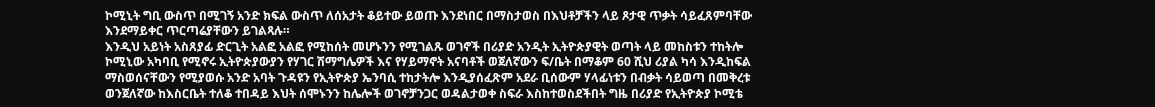ኮሚኒት ግቢ ውስጥ በሚገኝ አንድ ክፍል ውስጥ ለሰአታት ቆይተው ይወጡ እንደነበር በማስታወስ በእህቶቻችን ላይ ጾታዊ ጥቃት ሳይፈጸምባቸው እንደማይቀር ጥርጣሬያቸውን ይገልጻሉ።
እንዲህ አይነት አስጸያፊ ድርጊት አልፎ አልፎ የሚከሰት መሆኑንን የሚገልጹ ወገኖች በሪያድ አንዲት ኢትዮጵያዊት ወጣት ላይ መከስቱን ተከትሎ ኮሚኒው አካባቢ የሚኖሩ ኢትዮጵያውያን የሃገር ሽማግሌዎች እና የሃይማኖት አናባቶች ወጀለኛውን ፍ/ቤት በማቆም 60 ሺህ ሪያል ካሳ እንዲከፍል ማስወሰናቸውን የሚያወሱ አንድ አባት ጉዳዩን የኢትዮጵያ ኤንባሲ ተከታትሎ እንዲያሰፈጽም አደራ ቢሰውም ሃላፊነቱን በብቃት ሳይወጣ በመቅረቱ ወንጀለኛው ከእስርቤት ተለቆ ተበዳይ እህት ሰሞኑንን ከሌሎች ወገኖቻንጋር ወዳልታወቀ ስፍራ እስከተወስደችበት ግዜ በሪያድ የኢትዮጵያ ኮሚቴ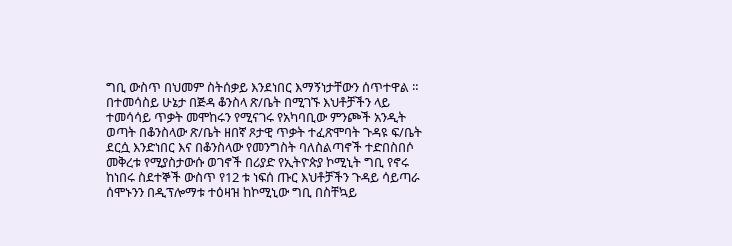ግቢ ውስጥ በህመም ስትሰቃይ እንደነበር እማኝነታቸውን ሰጥተዋል ። በተመሳስይ ሁኔታ በጅዳ ቆንስላ ጽ/ቤት በሚገኙ እህቶቻችን ላይ ተመሳሳይ ጥቃት መሞከሩን የሚናገሩ የአካባቢው ምንጮች አንዲት ወጣት በቆንስላው ጽ/ቤት ዘበኛ ጾታዊ ጥቃት ተፈጽሞባት ጉዳዩ ፍ/ቤት ደርሷ እንድነበር እና በቆንስላው የመንግስት ባለስልጣኖች ተድበስበሶ መቅረቱ የሚያስታውሱ ወገኖች በሪያድ የኢትዮጵያ ኮሚኒት ግቢ የኖሩ ከነበሩ ስደተኞች ውስጥ የ12 ቱ ነፍሰ ጡር እህቶቻችን ጉዳይ ሳይጣራ ሰሞኑንን በዲፕሎማቱ ተዕዛዝ ከኮሚኒው ግቢ በስቸኳይ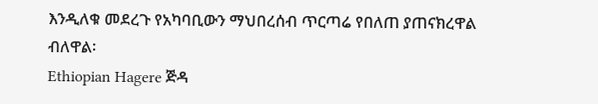እንዲለቁ መደረጉ የአካባቢውን ማህበረሰብ ጥርጣሬ የበለጠ ያጠናክረዋል ብለዋል፡
Ethiopian Hagere ጅዳ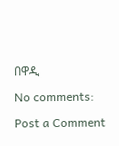በዋዲ

No comments:

Post a Comment